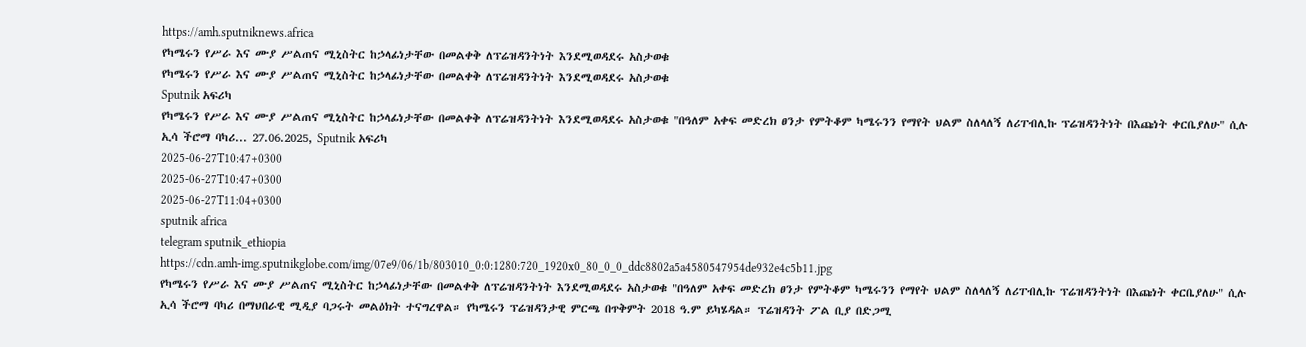https://amh.sputniknews.africa
የካሜሩን የሥራ እና ሙያ ሥልጠና ሚኒስትር ከኃላፊነታቸው በመልቀቅ ለፕሬዝዳንትነት እንደሚወዳደሩ አስታወቁ
የካሜሩን የሥራ እና ሙያ ሥልጠና ሚኒስትር ከኃላፊነታቸው በመልቀቅ ለፕሬዝዳንትነት እንደሚወዳደሩ አስታወቁ
Sputnik አፍሪካ
የካሜሩን የሥራ እና ሙያ ሥልጠና ሚኒስትር ከኃላፊነታቸው በመልቀቅ ለፕሬዝዳንትነት እንደሚወዳደሩ አስታወቁ "በዓለም አቀፍ መድረክ ፀንታ የምትቆም ካሜሩንን የማየት ህልም ስለላለኝ ለሪፐብሊኩ ፕሬዝዳንትነት በእጩነት ቀርቤያለሁ" ሲሉ ኢሳ ችሮማ ባካሪ... 27.06.2025, Sputnik አፍሪካ
2025-06-27T10:47+0300
2025-06-27T10:47+0300
2025-06-27T11:04+0300
sputnik africa
telegram sputnik_ethiopia
https://cdn.amh-img.sputnikglobe.com/img/07e9/06/1b/803010_0:0:1280:720_1920x0_80_0_0_ddc8802a5a4580547954de932e4c5b11.jpg
የካሜሩን የሥራ እና ሙያ ሥልጠና ሚኒስትር ከኃላፊነታቸው በመልቀቅ ለፕሬዝዳንትነት እንደሚወዳደሩ አስታወቁ "በዓለም አቀፍ መድረክ ፀንታ የምትቆም ካሜሩንን የማየት ህልም ስለላለኝ ለሪፐብሊኩ ፕሬዝዳንትነት በእጩነት ቀርቤያለሁ" ሲሉ ኢሳ ችሮማ ባካሪ በማህበራዊ ሚዲያ ባጋሩት መልዕክት ተናግረዋል። የካሜሩን ፕሬዝዳንታዊ ምርጫ በጥቅምት 2018 ዓ.ም ይካሄዳል። ፕሬዝዳንት ፖል ቢያ በድጋሚ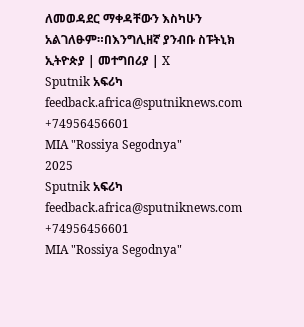ለመወዳደር ማቀዳቸውን እስካሁን አልገለፁም።በእንግሊዘኛ ያንብቡ ስፑትኒክ ኢትዮጵያ | መተግበሪያ | X
Sputnik አፍሪካ
feedback.africa@sputniknews.com
+74956456601
MIA "Rossiya Segodnya"
2025
Sputnik አፍሪካ
feedback.africa@sputniknews.com
+74956456601
MIA "Rossiya Segodnya"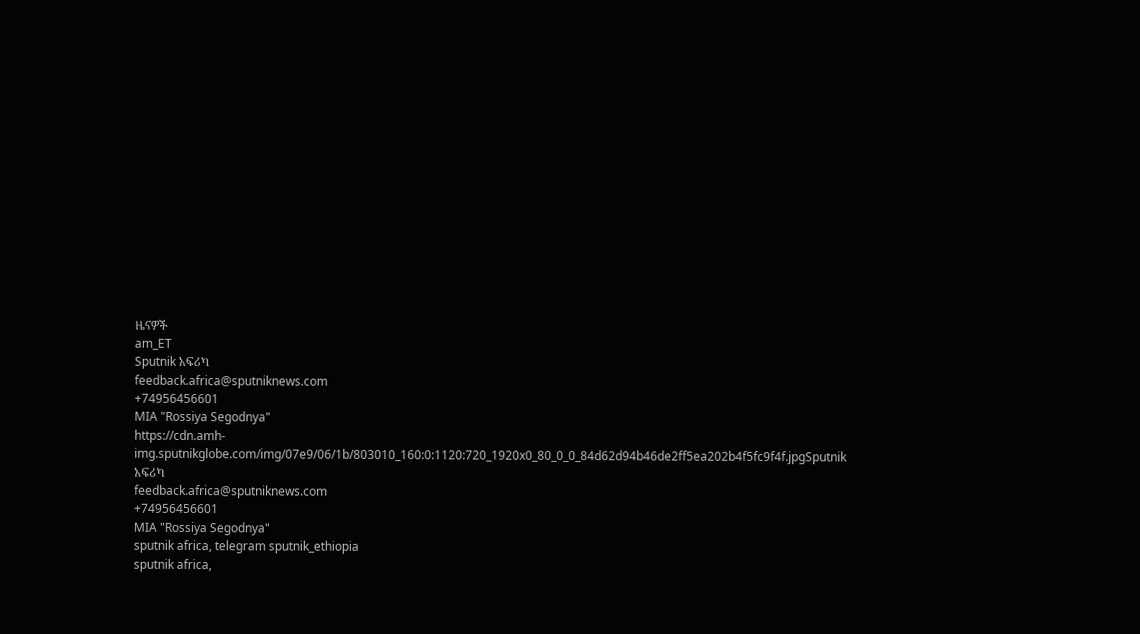ዜናዎች
am_ET
Sputnik አፍሪካ
feedback.africa@sputniknews.com
+74956456601
MIA "Rossiya Segodnya"
https://cdn.amh-img.sputnikglobe.com/img/07e9/06/1b/803010_160:0:1120:720_1920x0_80_0_0_84d62d94b46de2ff5ea202b4f5fc9f4f.jpgSputnik አፍሪካ
feedback.africa@sputniknews.com
+74956456601
MIA "Rossiya Segodnya"
sputnik africa, telegram sputnik_ethiopia
sputnik africa,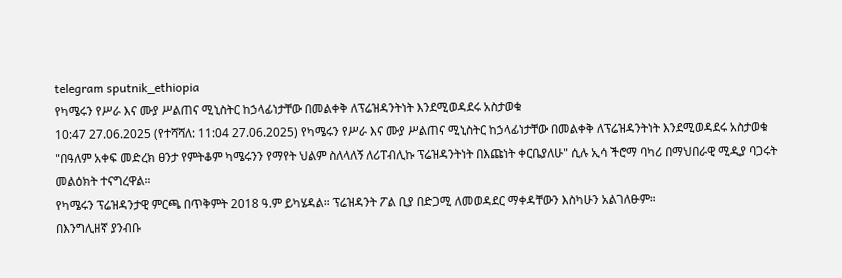telegram sputnik_ethiopia
የካሜሩን የሥራ እና ሙያ ሥልጠና ሚኒስትር ከኃላፊነታቸው በመልቀቅ ለፕሬዝዳንትነት እንደሚወዳደሩ አስታወቁ
10:47 27.06.2025 (የተሻሻለ: 11:04 27.06.2025) የካሜሩን የሥራ እና ሙያ ሥልጠና ሚኒስትር ከኃላፊነታቸው በመልቀቅ ለፕሬዝዳንትነት እንደሚወዳደሩ አስታወቁ
"በዓለም አቀፍ መድረክ ፀንታ የምትቆም ካሜሩንን የማየት ህልም ስለላለኝ ለሪፐብሊኩ ፕሬዝዳንትነት በእጩነት ቀርቤያለሁ" ሲሉ ኢሳ ችሮማ ባካሪ በማህበራዊ ሚዲያ ባጋሩት መልዕክት ተናግረዋል።
የካሜሩን ፕሬዝዳንታዊ ምርጫ በጥቅምት 2018 ዓ.ም ይካሄዳል። ፕሬዝዳንት ፖል ቢያ በድጋሚ ለመወዳደር ማቀዳቸውን እስካሁን አልገለፁም።
በእንግሊዘኛ ያንብቡ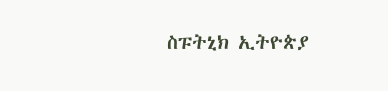ስፑትኒክ ኢትዮጵያ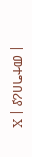| መተግበሪያ | X